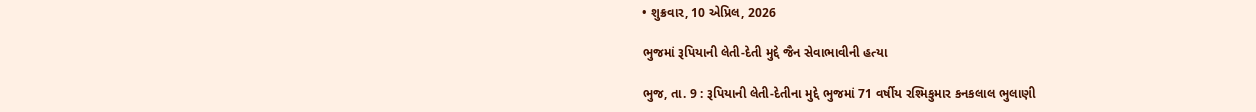• શુક્રવાર, 10 એપ્રિલ, 2026

ભુજમાં રૂપિયાની લેતી-દેતી મુદ્દે જૈન સેવાભાવીની હત્યા

ભુજ, તા. 9 : રૂપિયાની લેતી-દેતીના મુદ્દે ભુજમાં 71 વર્ષીય રશ્મિકુમાર કનકલાલ ભુલાણી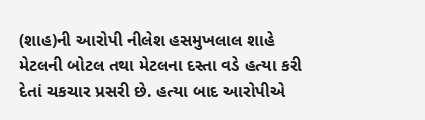(શાહ)ની આરોપી નીલેશ હસમુખલાલ શાહે મેટલની બોટલ તથા મેટલના દસ્તા વડે હત્યા કરી દેતાં ચકચાર પ્રસરી છે. હત્યા બાદ આરોપીએ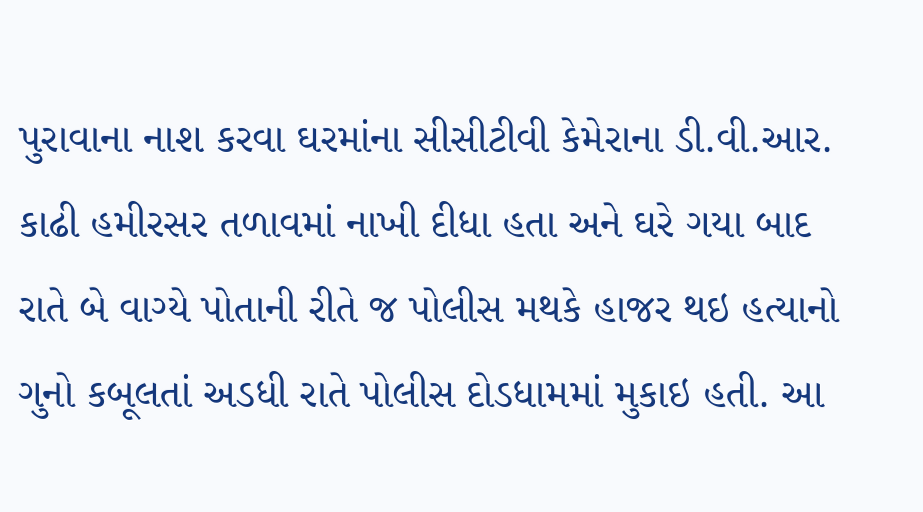પુરાવાના નાશ કરવા ઘરમાંના સીસીટીવી કેમેરાના ડી.વી.આર. કાઢી હમીરસર તળાવમાં નાખી દીધા હતા અને ઘરે ગયા બાદ રાતે બે વાગ્યે પોતાની રીતે જ પોલીસ મથકે હાજર થઇ હત્યાનો ગુનો કબૂલતાં અડધી રાતે પોલીસ દોડધામમાં મુકાઇ હતી. આ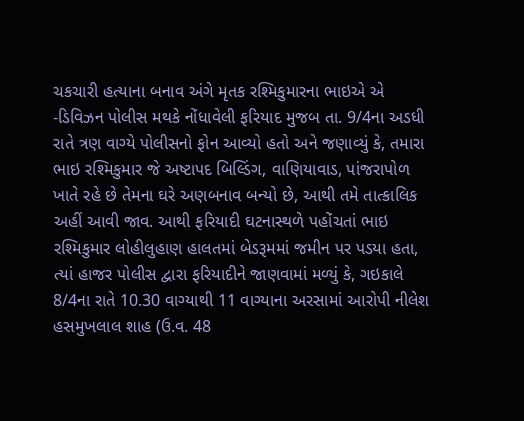ચકચારી હત્યાના બનાવ અંગે મૃતક રશ્મિકુમારના ભાઇએ એ -ડિવિઝન પોલીસ મથકે નોંધાવેલી ફરિયાદ મુજબ તા. 9/4ના અડધી રાતે ત્રણ વાગ્યે પોલીસનો ફોન આવ્યો હતો અને જણાવ્યું કે, તમારા ભાઇ રશ્મિકુમાર જે અષ્ટાપદ બિલ્ડિંગ, વાણિયાવાડ, પાંજરાપોળ ખાતે રહે છે તેમના ઘરે અણબનાવ બન્યો છે, આથી તમે તાત્કાલિક અહીં આવી જાવ. આથી ફરિયાદી ઘટનાસ્થળે પહોંચતાં ભાઇ રશ્મિકુમાર લોહીલુહાણ હાલતમાં બેડરૂમમાં જમીન પર પડયા હતા, ત્યાં હાજર પોલીસ દ્વારા ફરિયાદીને જાણવામાં મળ્યું કે, ગઇકાલે  8/4ના રાતે 10.30 વાગ્યાથી 11 વાગ્યાના અરસામાં આરોપી નીલેશ હસમુખલાલ શાહ (ઉ.વ. 48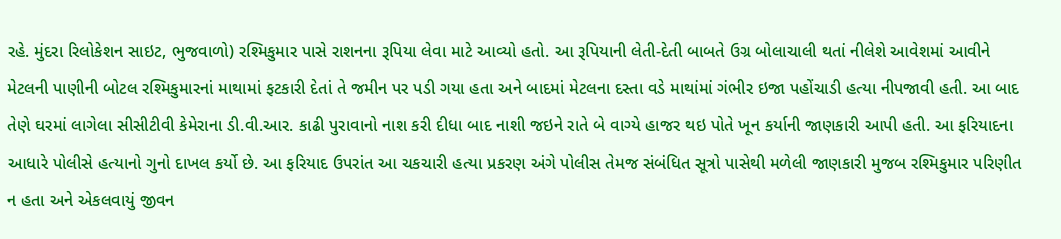રહે. મુંદરા રિલોકેશન સાઇટ, ભુજવાળો) રશ્મિકુમાર પાસે રાશનના રૂપિયા લેવા માટે આવ્યો હતો. આ રૂપિયાની લેતી-દેતી બાબતે ઉગ્ર બોલાચાલી થતાં નીલેશે આવેશમાં આવીને મેટલની પાણીની બોટલ રશ્મિકુમારનાં માથામાં ફટકારી દેતાં તે જમીન પર પડી ગયા હતા અને બાદમાં મેટલના દસ્તા વડે માથાંમાં ગંભીર ઇજા પહોંચાડી હત્યા નીપજાવી હતી. આ બાદ તેણે ઘરમાં લાગેલા સીસીટીવી કેમેરાના ડી.વી.આર. કાઢી પુરાવાનો નાશ કરી દીધા બાદ નાશી જઇને રાતે બે વાગ્યે હાજર થઇ પોતે ખૂન કર્યાની જાણકારી આપી હતી. આ ફરિયાદના આધારે પોલીસે હત્યાનો ગુનો દાખલ કર્યો છે. આ ફરિયાદ ઉપરાંત આ ચકચારી હત્યા પ્રકરણ અંગે પોલીસ તેમજ સંબંધિત સૂત્રો પાસેથી મળેલી જાણકારી મુજબ રશ્મિકુમાર પરિણીત ન હતા અને એકલવાયું જીવન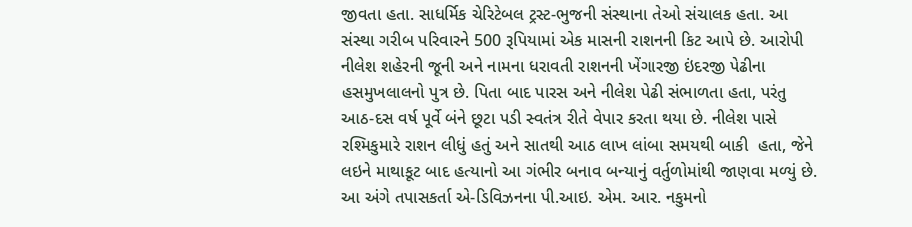જીવતા હતા. સાધર્મિક ચેરિટેબલ ટ્રસ્ટ-ભુજની સંસ્થાના તેઓ સંચાલક હતા. આ સંસ્થા ગરીબ પરિવારને 500 રૂપિયામાં એક માસની રાશનની કિટ આપે છે. આરોપી નીલેશ શહેરની જૂની અને નામના ધરાવતી રાશનની ખેંગારજી ઇંદરજી પેઢીના હસમુખલાલનો પુત્ર છે. પિતા બાદ પારસ અને નીલેશ પેઢી સંભાળતા હતા, પરંતુ આઠ-દસ વર્ષ પૂર્વે બંને છૂટા પડી સ્વતંત્ર રીતે વેપાર કરતા થયા છે. નીલેશ પાસે રશ્મિકુમારે રાશન લીધું હતું અને સાતથી આઠ લાખ લાંબા સમયથી બાકી  હતા, જેને લઇને માથાકૂટ બાદ હત્યાનો આ ગંભીર બનાવ બન્યાનું વર્તુળોમાંથી જાણવા મળ્યું છે. આ અંગે તપાસકર્તા એ-ડિવિઝનના પી.આઇ. એમ. આર. નકુમનો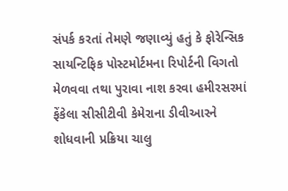સંપર્ક કરતાં તેમણે જણાવ્યું હતું કે ફોરેન્સિક સાયન્ટિફિક પોસ્ટમોર્ટમના રિપોર્ટની વિગતો મેળવવા તથા પુરાવા નાશ કરવા હમીરસરમાં  ફેંકેલા સીસીટીવી કેમેરાના ડીવીઆરને શોધવાની પ્રક્રિયા ચાલુ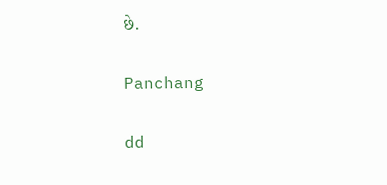છે.

Panchang

dd